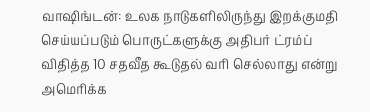வாஷிங்டன்: உலக நாடுகளிலிருந்து இறக்குமதி செய்யப்படும் பொருட்களுக்கு அதிபர் ட்ரம்ப் விதித்த 10 சதவீத கூடுதல் வரி செல்லாது என்று அமெரிக்க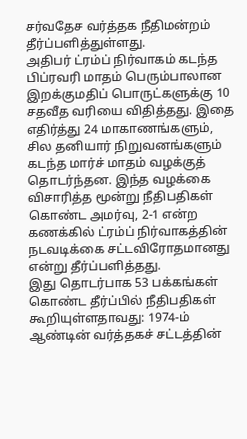சர்வதேச வர்த்தக நீதிமன்றம் தீர்ப்பளித்துள்ளது.
அதிபர் ட்ரம்ப் நிர்வாகம் கடந்த பிப்ரவரி மாதம் பெரும்பாலான இறக்குமதிப் பொருட்களுக்கு 10 சதவீத வரியை விதித்தது. இதை எதிர்த்து 24 மாகாணங்களும், சில தனியார் நிறுவனங்களும் கடந்த மார்ச் மாதம் வழக்குத் தொடர்ந்தன. இந்த வழக்கை விசாரித்த மூன்று நீதிபதிகள் கொண்ட அமர்வு, 2-1 என்ற கணக்கில் ட்ரம்ப் நிர்வாகத்தின் நடவடிக்கை சட்டவிரோதமானது என்று தீர்ப்பளித்தது.
இது தொடர்பாக 53 பக்கங்கள் கொண்ட தீர்ப்பில் நீதிபதிகள் கூறியுள்ளதாவது: 1974-ம் ஆண்டின் வர்த்தகச் சட்டத்தின்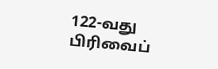122-வது பிரிவைப்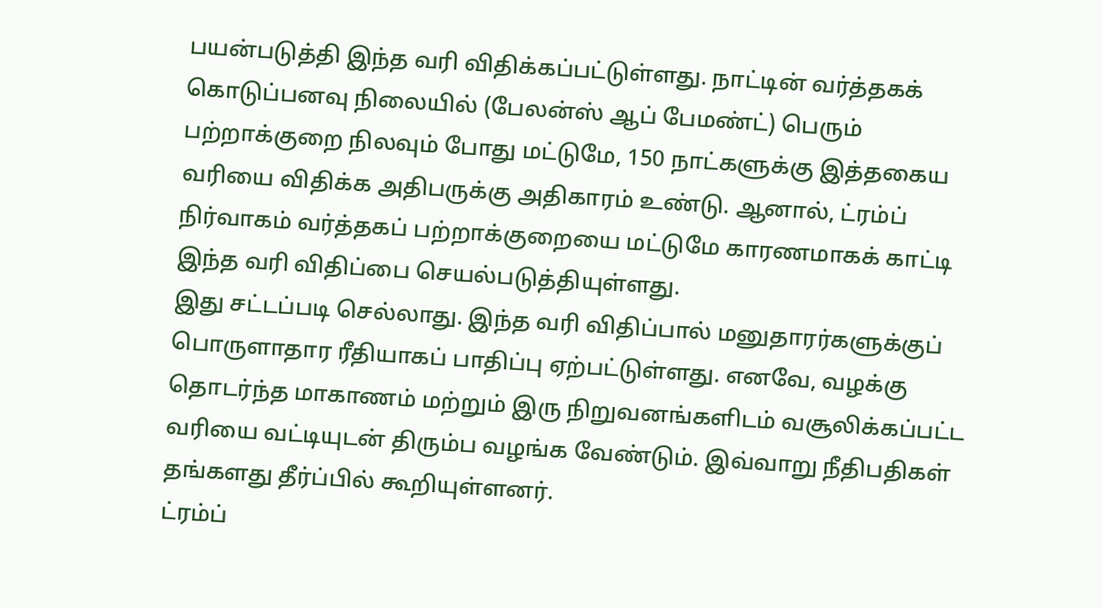பயன்படுத்தி இந்த வரி விதிக்கப்பட்டுள்ளது. நாட்டின் வர்த்தகக் கொடுப்பனவு நிலையில் (பேலன்ஸ் ஆப் பேமண்ட்) பெரும் பற்றாக்குறை நிலவும் போது மட்டுமே, 150 நாட்களுக்கு இத்தகைய வரியை விதிக்க அதிபருக்கு அதிகாரம் உண்டு. ஆனால், ட்ரம்ப் நிர்வாகம் வர்த்தகப் பற்றாக்குறையை மட்டுமே காரணமாகக் காட்டி இந்த வரி விதிப்பை செயல்படுத்தியுள்ளது.
இது சட்டப்படி செல்லாது. இந்த வரி விதிப்பால் மனுதாரர்களுக்குப் பொருளாதார ரீதியாகப் பாதிப்பு ஏற்பட்டுள்ளது. எனவே, வழக்கு தொடர்ந்த மாகாணம் மற்றும் இரு நிறுவனங்களிடம் வசூலிக்கப்பட்ட வரியை வட்டியுடன் திரும்ப வழங்க வேண்டும். இவ்வாறு நீதிபதிகள் தங்களது தீர்ப்பில் கூறியுள்ளனர்.
ட்ரம்ப்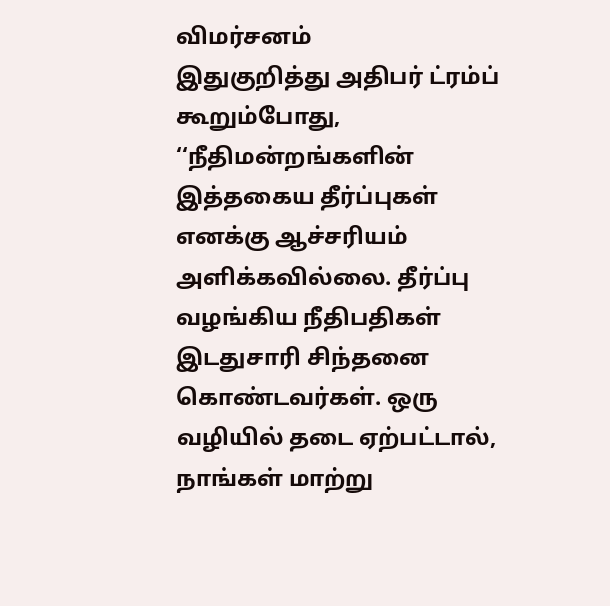விமர்சனம்
இதுகுறித்து அதிபர் ட்ரம்ப் கூறும்போது, ‘‘நீதிமன்றங்களின் இத்தகைய தீர்ப்புகள் எனக்கு ஆச்சரியம் அளிக்கவில்லை. தீர்ப்பு வழங்கிய நீதிபதிகள் இடதுசாரி சிந்தனை கொண்டவர்கள். ஒரு வழியில் தடை ஏற்பட்டால், நாங்கள் மாற்று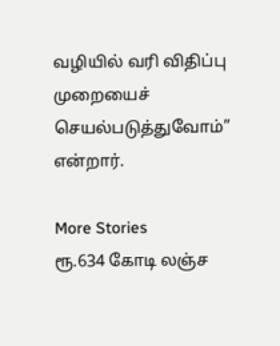வழியில் வரி விதிப்பு முறையைச் செயல்படுத்துவோம்’’ என்றார்.

More Stories
ரூ.634 கோடி லஞ்ச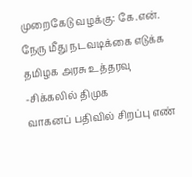முறைகேடு வழக்கு: கே.என். நேரு மீது நடவடிக்கை எடுக்க தமிழக அரசு உத்தரவு -சிக்கலில் திமுக
வாகனப் பதிவில் சிறப்பு எண்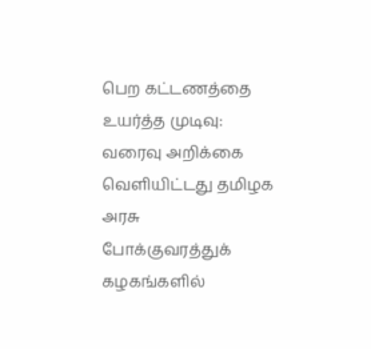பெற கட்டணத்தை உயர்த்த முடிவு: வரைவு அறிக்கை வெளியிட்டது தமிழக அரசு
போக்குவரத்துக் கழகங்களில்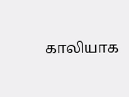காலியாக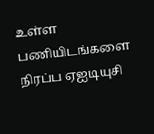உள்ள பணியிடங்களை நிரப்ப ஏஐடியுசி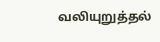வலியுறுத்தல்